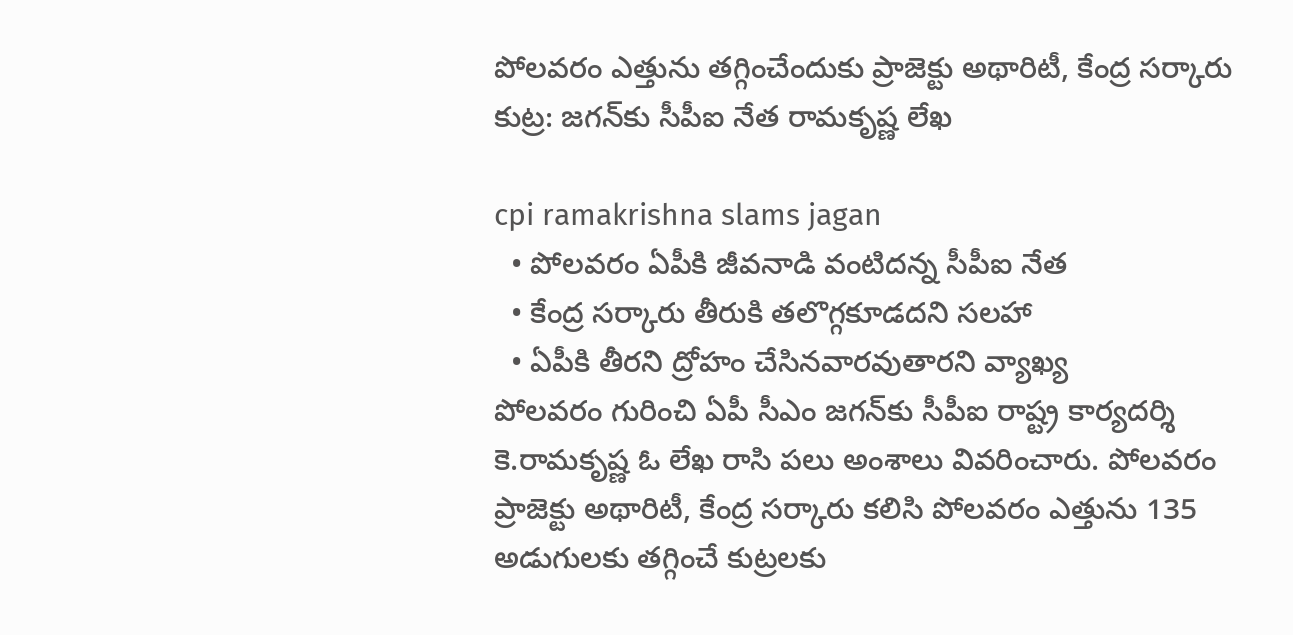పోలవరం ఎత్తును త‌గ్గించేందుకు ప్రాజెక్టు అథారిటీ, కేంద్ర స‌ర్కారు కుట్ర: జ‌గ‌న్‌కు సీపీఐ నేత రామకృష్ణ లేఖ

cpi ramakrishna slams jagan
  • పోలవరం ఏపీకి జీవనాడి వంటిదన్న సీపీఐ నేత
  • కేంద్ర స‌ర్కారు తీరుకి త‌లొగ్గకూడ‌దని సలహా
  • ఏపీకి తీరని ద్రోహం చేసినవారవుతారని వ్యాఖ్య
పోల‌వ‌రం గురించి ఏపీ సీఎం జ‌గ‌న్‌కు సీపీఐ రాష్ట్ర కార్యదర్శి కె.రామకృష్ణ ఓ లేఖ రాసి ప‌లు అంశాలు వివ‌రించారు. పోలవరం ప్రాజెక్టు అథారిటీ, కేంద్ర స‌ర్కారు క‌లిసి పోలవరం ఎత్తును 135 అడుగులకు తగ్గించే కుట్రలకు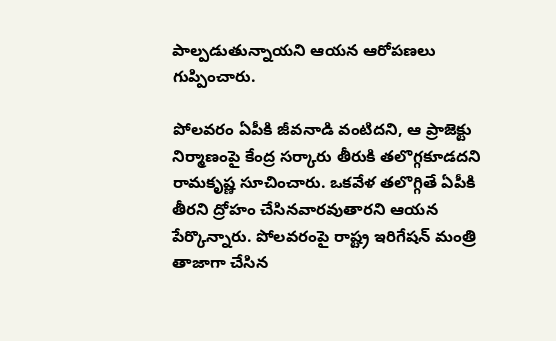పాల్పడుతున్నాయ‌ని ఆయ‌న ఆరోప‌ణ‌లు గుప్పించారు.

పోలవరం ఏపీకి జీవనాడి వంటిదని, ఆ ప్రాజెక్టు నిర్మాణంపై కేంద్ర స‌ర్కారు తీరుకి త‌లొగ్గకూడ‌ద‌ని రామ‌కృష్ణ సూచించారు. ఒక‌వేళ త‌లొగ్గితే ఏపీకి తీరని ద్రోహం చేసినవారవుతారని ఆయన పేర్కొన్నారు. పోల‌వ‌రంపై రాష్ట్ర ఇరిగేషన్ మంత్రి తాజాగా చేసిన‌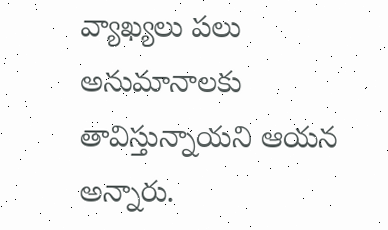వ్యాఖ్యలు పలు అనుమానాలకు తావిస్తున్నాయ‌ని ఆయ‌న అన్నారు.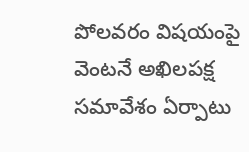పోల‌వ‌రం విష‌యంపై వెంట‌నే అఖిలపక్ష సమావేశం ఏర్పాటు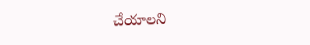చేయాల‌ని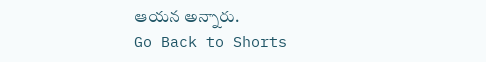ఆయ‌న అన్నారు.
Go Back to Shorts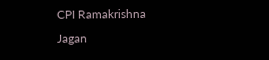CPI Ramakrishna
Jagan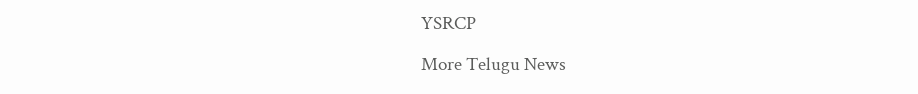YSRCP

More Telugu News